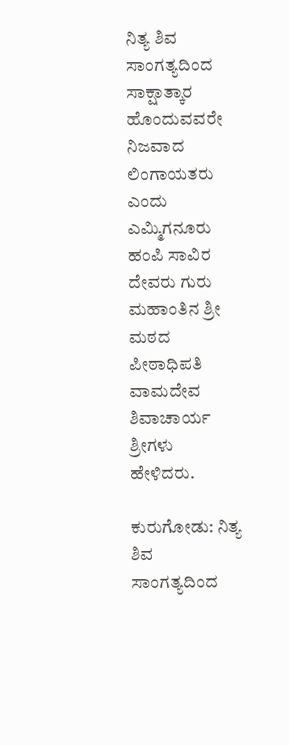ನಿತ್ಯ ಶಿವ ಸಾಂಗತ್ಯದಿಂದ ಸಾಕ್ಷಾತ್ಕಾರ ಹೊಂದುವವರೇ ನಿಜವಾದ ಲಿಂಗಾಯತರು ಎಂದು ಎಮ್ಮಿಗನೂರು ಹಂಪಿ ಸಾವಿರ ದೇವರು ಗುರು ಮಹಾಂತಿನ ಶ್ರೀ ಮಠದ ಪೀಠಾಧಿಪತಿ ವಾಮದೇವ ಶಿವಾಚಾರ್ಯ ಶ್ರೀಗಳು ಹೇಳಿದರು.

ಕುರುಗೋಡು: ನಿತ್ಯ ಶಿವ ಸಾಂಗತ್ಯದಿಂದ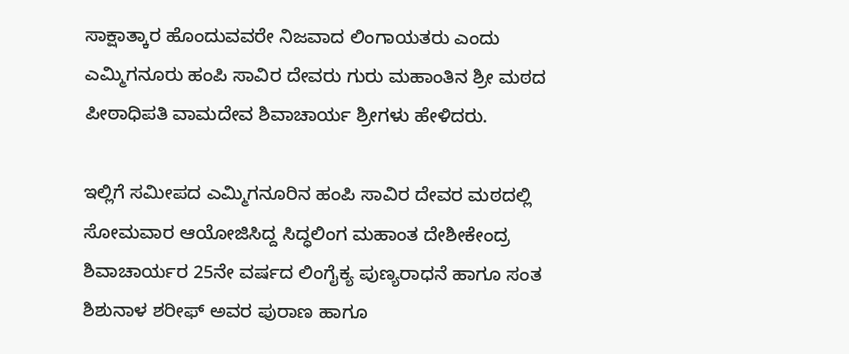ಸಾಕ್ಷಾತ್ಕಾರ ಹೊಂದುವವರೇ ನಿಜವಾದ ಲಿಂಗಾಯತರು ಎಂದು ಎಮ್ಮಿಗನೂರು ಹಂಪಿ ಸಾವಿರ ದೇವರು ಗುರು ಮಹಾಂತಿನ ಶ್ರೀ ಮಠದ ಪೀಠಾಧಿಪತಿ ವಾಮದೇವ ಶಿವಾಚಾರ್ಯ ಶ್ರೀಗಳು ಹೇಳಿದರು.

ಇಲ್ಲಿಗೆ ಸಮೀಪದ ಎಮ್ಮಿಗನೂರಿನ ಹಂಪಿ ಸಾವಿರ ದೇವರ ಮಠದಲ್ಲಿ ಸೋಮವಾರ ಆಯೋಜಿಸಿದ್ದ ಸಿದ್ಧಲಿಂಗ ಮಹಾಂತ ದೇಶೀಕೇಂದ್ರ ಶಿವಾಚಾರ್ಯರ 25ನೇ ವರ್ಷದ ಲಿಂಗೈಕ್ಯ ಪುಣ್ಯರಾಧನೆ ಹಾಗೂ ಸಂತ ಶಿಶುನಾಳ ಶರೀಫ್ ಅವರ ಪುರಾಣ ಹಾಗೂ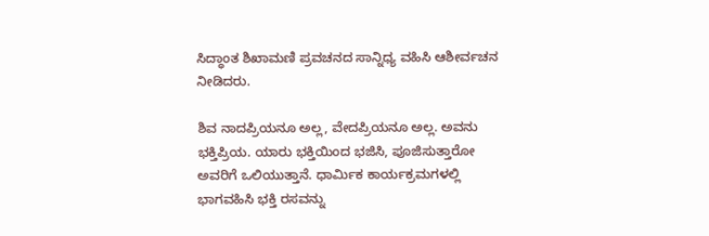ಸಿದ್ಧಾಂತ ಶಿಖಾಮಣಿ ಪ್ರವಚನದ ಸಾನ್ನಿಧ್ಯ ವಹಿಸಿ ಆಶೀರ್ವಚನ ನೀಡಿದರು.

ಶಿವ ನಾದಪ್ರಿಯನೂ ಅಲ್ಲ, ವೇದಪ್ರಿಯನೂ ಅಲ್ಲ. ಅವನು ಭಕ್ತಿಪ್ರಿಯ. ಯಾರು ಭಕ್ತಿಯಿಂದ ಭಜಿಸಿ, ಪೂಜಿಸುತ್ತಾರೋ ಅವರಿಗೆ ಒಲಿಯುತ್ತಾನೆ. ಧಾರ್ಮಿಕ ಕಾರ್ಯಕ್ರಮಗಳಲ್ಲಿ ಭಾಗವಹಿಸಿ ಭಕ್ತಿ ರಸವನ್ನು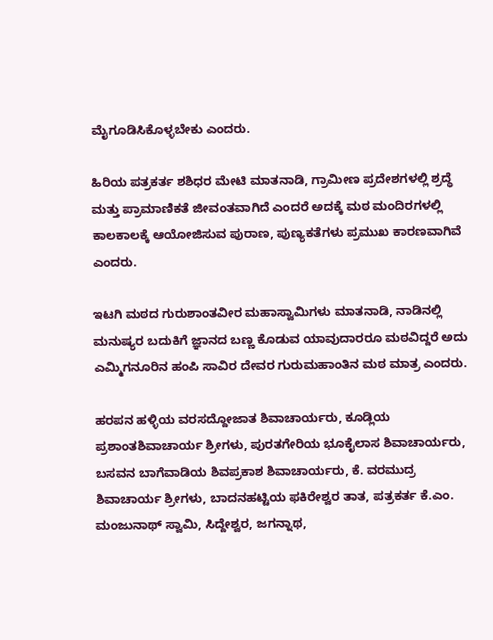ಮೈಗೂಡಿಸಿಕೊಳ್ಳಬೇಕು ಎಂದರು.

ಹಿರಿಯ ಪತ್ರಕರ್ತ ಶಶಿಧರ ಮೇಟಿ ಮಾತನಾಡಿ, ಗ್ರಾಮೀಣ ಪ್ರದೇಶಗಳಲ್ಲಿ ಶ್ರದ್ಧೆ ಮತ್ತು ಪ್ರಾಮಾಣಿಕತೆ ಜೀವಂತವಾಗಿದೆ ಎಂದರೆ ಅದಕ್ಕೆ ಮಠ ಮಂದಿರಗಳಲ್ಲಿ ಕಾಲಕಾಲಕ್ಕೆ ಆಯೋಜಿಸುವ ಪುರಾಣ, ಪುಣ್ಯಕತೆಗಳು ಪ್ರಮುಖ ಕಾರಣವಾಗಿವೆ ಎಂದರು.

ಇಟಗಿ ಮಠದ ಗುರುಶಾಂತವೀರ ಮಹಾಸ್ವಾಮಿಗಳು ಮಾತನಾಡಿ, ನಾಡಿನಲ್ಲಿ ಮನುಷ್ಯರ ಬದುಕಿಗೆ ಜ್ಞಾನದ ಬಣ್ಣ ಕೊಡುವ ಯಾವುದಾರರೂ ಮಠವಿದ್ದರೆ ಅದು ಎಮ್ಮಿಗನೂರಿನ ಹಂಪಿ ಸಾವಿರ ದೇವರ ಗುರುಮಹಾಂತಿನ ಮಠ ಮಾತ್ರ ಎಂದರು.

ಹರಪನ ಹಳ್ಳಿಯ ವರಸದ್ದೋಜಾತ ಶಿವಾಚಾರ್ಯರು, ಕೂಡ್ಲಿಯ ಪ್ರಶಾಂತಶಿವಾಚಾರ್ಯ ಶ್ರೀಗಳು, ಪುರತಗೇರಿಯ ಭೂಕೈಲಾಸ ಶಿವಾಚಾರ್ಯರು, ಬಸವನ ಬಾಗೆವಾಡಿಯ ಶಿವಪ್ರಕಾಶ ಶಿವಾಚಾರ್ಯರು, ಕೆ. ವರಮುದ್ರ ಶಿವಾಚಾರ್ಯ ಶ್ರೀಗಳು, ಬಾದನಹಟ್ಟಿಯ ಫಕಿರೇಶ್ವರ ತಾತ, ಪತ್ರಕರ್ತ ಕೆ.ಎಂ. ಮಂಜುನಾಥ್ ಸ್ವಾಮಿ, ಸಿದ್ದೇಶ್ವರ, ಜಗನ್ನಾಥ,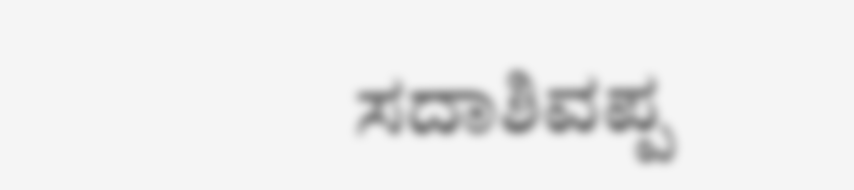ಸದಾಶಿವಪ್ಪ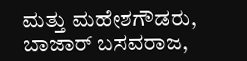ಮತ್ತು ಮಹೇಶಗೌಡರು, ಬಾಜಾರ್ ಬಸವರಾಜ,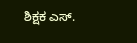ಶಿಕ್ಷಕ ಎಸ್.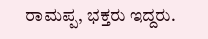ರಾಮಪ್ಪ, ಭಕ್ತರು ಇದ್ದರು.